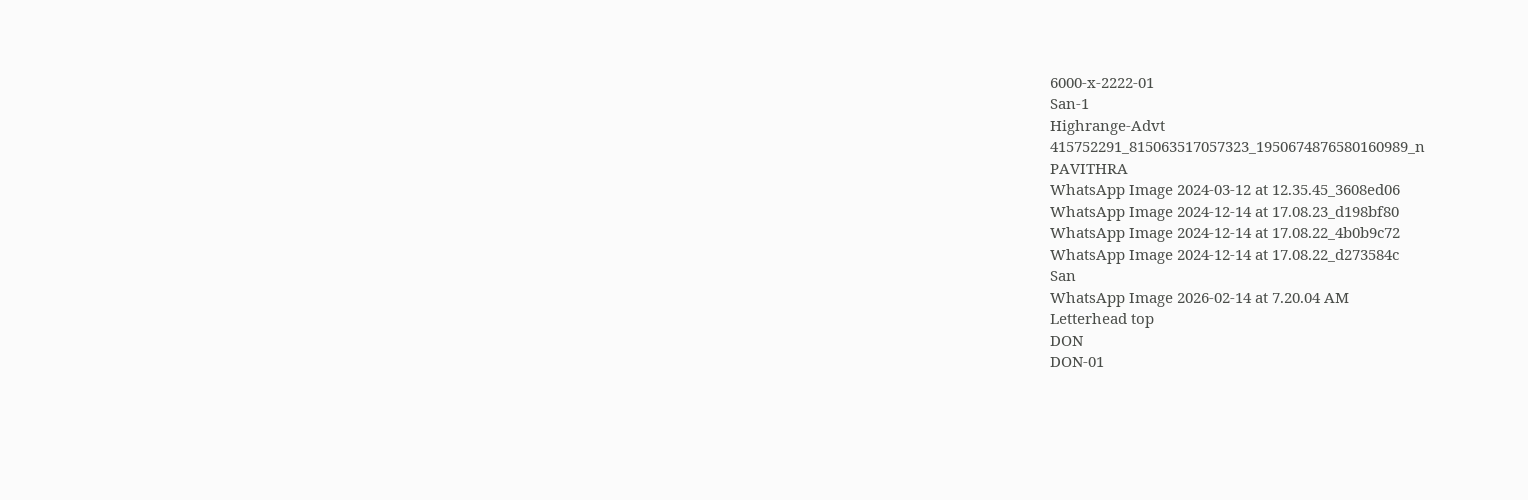6000-x-2222-01
San-1
Highrange-Advt
415752291_815063517057323_1950674876580160989_n
PAVITHRA
WhatsApp Image 2024-03-12 at 12.35.45_3608ed06
WhatsApp Image 2024-12-14 at 17.08.23_d198bf80
WhatsApp Image 2024-12-14 at 17.08.22_4b0b9c72
WhatsApp Image 2024-12-14 at 17.08.22_d273584c
San
WhatsApp Image 2026-02-14 at 7.20.04 AM
Letterhead top
DON
DON-01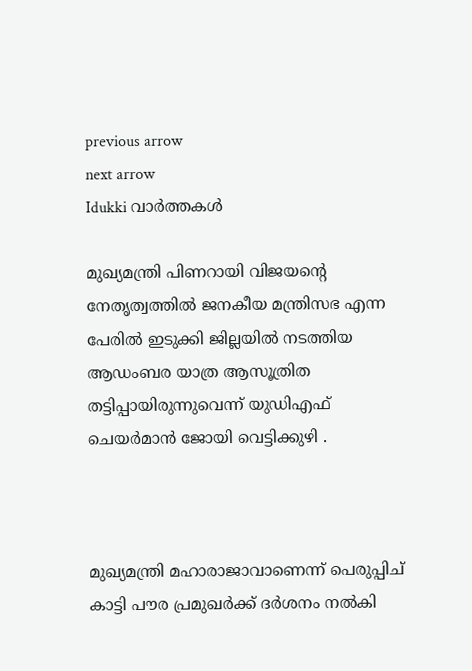previous arrow
next arrow
Idukki വാര്‍ത്തകള്‍

മുഖ്യമന്ത്രി പിണറായി വിജയന്റെ നേതൃത്വത്തിൽ ജനകീയ മന്ത്രിസഭ എന്ന പേരിൽ ഇടുക്കി ജില്ലയിൽ നടത്തിയ ആഡംബര യാത്ര ആസൂത്രിത തട്ടിപ്പായിരുന്നുവെന്ന് യുഡിഎഫ് ചെയർമാൻ ജോയി വെട്ടിക്കുഴി .



മുഖ്യമന്ത്രി മഹാരാജാവാണെന്ന് പെരുപ്പിച് കാട്ടി പൗര പ്രമുഖർക്ക് ദർശനം നൽകി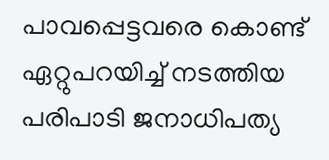പാവപ്പെട്ടവരെ കൊണ്ട് ഏറ്റുപറയിച്ച് നടത്തിയ പരിപാടി ജനാധിപത്യ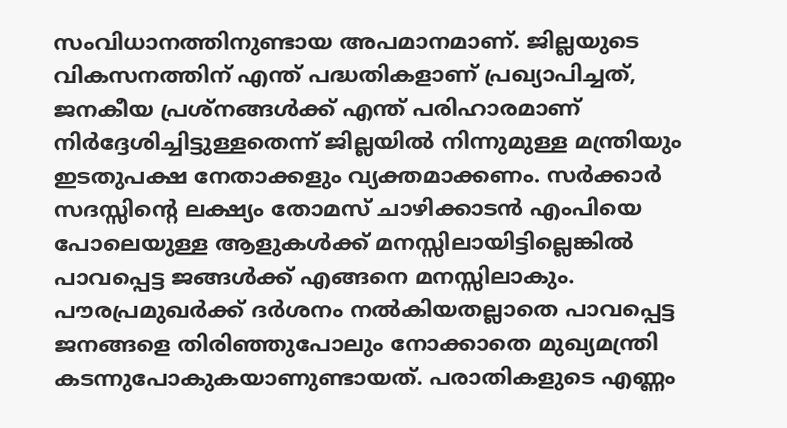സംവിധാനത്തിനുണ്ടായ അപമാനമാണ്. ജില്ലയുടെ വികസനത്തിന് എന്ത് പദ്ധതികളാണ് പ്രഖ്യാപിച്ചത്, ജനകീയ പ്രശ്നങ്ങൾക്ക് എന്ത് പരിഹാരമാണ് നിർദ്ദേശിച്ചിട്ടുള്ളതെന്ന് ജില്ലയിൽ നിന്നുമുള്ള മന്ത്രിയും ഇടതുപക്ഷ നേതാക്കളും വ്യക്തമാക്കണം. സർക്കാർ സദസ്സിന്റെ ലക്ഷ്യം തോമസ് ചാഴിക്കാടൻ എംപിയെ പോലെയുള്ള ആളുകൾക്ക് മനസ്സിലായിട്ടില്ലെങ്കിൽ പാവപ്പെട്ട ജങ്ങൾക്ക് എങ്ങനെ മനസ്സിലാകും. പൗരപ്രമുഖർക്ക് ദർശനം നൽകിയതല്ലാതെ പാവപ്പെട്ട ജനങ്ങളെ തിരിഞ്ഞുപോലും നോക്കാതെ മുഖ്യമന്ത്രി കടന്നുപോകുകയാണുണ്ടായത്. പരാതികളുടെ എണ്ണം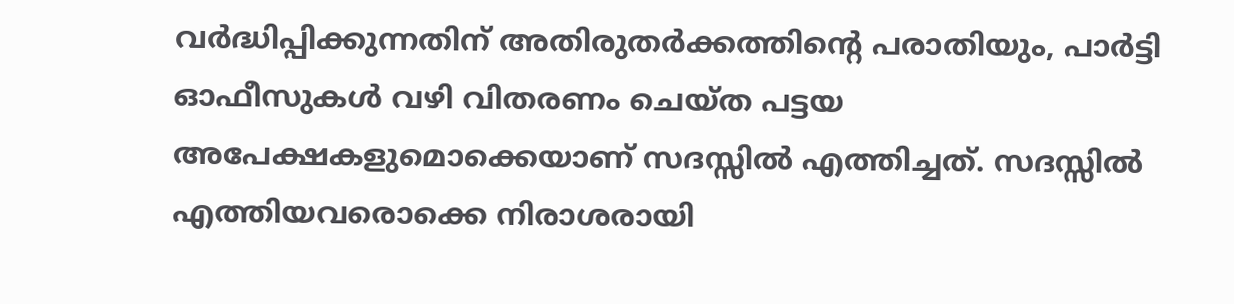വർദ്ധിപ്പിക്കുന്നതിന് അതിരുതർക്കത്തിന്റെ പരാതിയും, പാർട്ടി ഓഫീസുകൾ വഴി വിതരണം ചെയ്ത പട്ടയ അപേക്ഷകളുമൊക്കെയാണ് സദസ്സിൽ എത്തിച്ചത്. സദസ്സിൽ എത്തിയവരൊക്കെ നിരാശരായി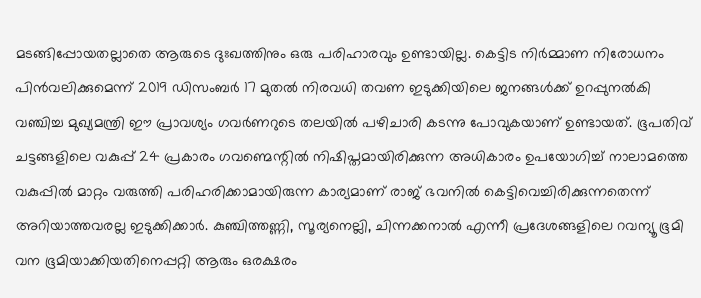മടങ്ങിപ്പോയതല്ലാതെ ആരുടെ ദുഃഖത്തിനും ഒരു പരിഹാരവും ഉണ്ടായില്ല. കെട്ടിട നിർമ്മാണ നിരോധനം പിൻവലിക്കുമെന്ന് 2019 ഡിസംബർ 17 മുതൽ നിരവധി തവണ ഇടുക്കിയിലെ ജനങ്ങൾക്ക് ഉറപ്പുനൽകി വഞ്ചിച്ച മുഖ്യമന്ത്രി ഈ പ്രാവശ്യം ഗവർണറുടെ തലയിൽ പഴിചാരി കടന്നു പോവുകയാണ് ഉണ്ടായത്. ഭൂപതിവ് ചട്ടങ്ങളിലെ വകുപ്പ് 24 പ്രകാരം ഗവണ്മെന്റിൽ നിഷിപ്തമായിരിക്കുന്ന അധികാരം ഉപയോഗിച്ച് നാലാമത്തെ വകുപ്പിൽ മാറ്റം വരുത്തി പരിഹരിക്കാമായിരുന്ന കാര്യമാണ് രാജ് ഭവനിൽ കെട്ടിവെച്ചിരിക്കുന്നതെന്ന് അറിയാത്തവരല്ല ഇടുക്കിക്കാർ. കുഞ്ചിത്തണ്ണി, സൂര്യനെല്ലി, ചിന്നക്കനാൽ എന്നീ പ്രദേശങ്ങളിലെ റവന്യൂ ഭൂമി വന ഭൂമിയാക്കിയതിനെപ്പറ്റി ആരും ഒരക്ഷരം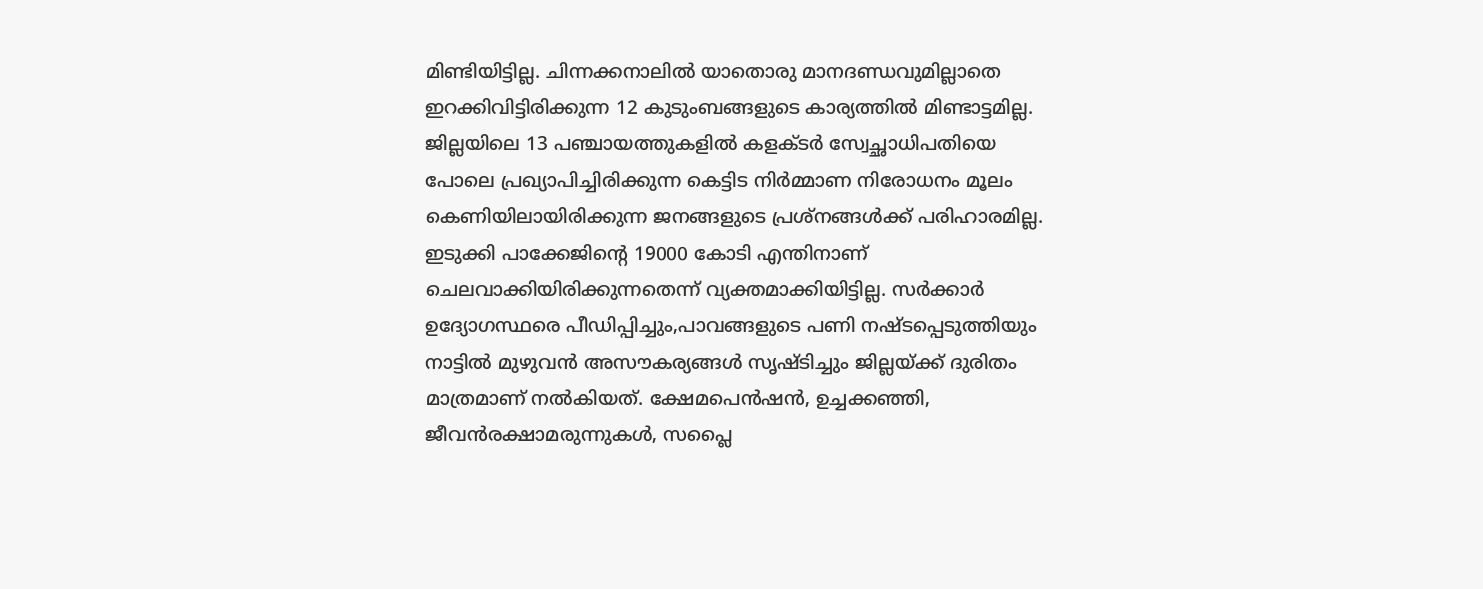മിണ്ടിയിട്ടില്ല. ചിന്നക്കനാലിൽ യാതൊരു മാനദണ്ഡവുമില്ലാതെ ഇറക്കിവിട്ടിരിക്കുന്ന 12 കുടുംബങ്ങളുടെ കാര്യത്തിൽ മിണ്ടാട്ടമില്ല. ജില്ലയിലെ 13 പഞ്ചായത്തുകളിൽ കളക്ടർ സ്വേച്ഛാധിപതിയെ പോലെ പ്രഖ്യാപിച്ചിരിക്കുന്ന കെട്ടിട നിർമ്മാണ നിരോധനം മൂലം കെണിയിലായിരിക്കുന്ന ജനങ്ങളുടെ പ്രശ്നങ്ങൾക്ക് പരിഹാരമില്ല. ഇടുക്കി പാക്കേജിന്റെ 19000 കോടി എന്തിനാണ് ചെലവാക്കിയിരിക്കുന്നതെന്ന് വ്യക്തമാക്കിയിട്ടില്ല. സർക്കാർ ഉദ്യോഗസ്ഥരെ പീഡിപ്പിച്ചും,പാവങ്ങളുടെ പണി നഷ്ടപ്പെടുത്തിയും നാട്ടിൽ മുഴുവൻ അസൗകര്യങ്ങൾ സൃഷ്ടിച്ചും ജില്ലയ്ക്ക് ദുരിതം മാത്രമാണ് നൽകിയത്. ക്ഷേമപെൻഷൻ, ഉച്ചക്കഞ്ഞി, ജീവൻരക്ഷാമരുന്നുകൾ, സപ്ലൈ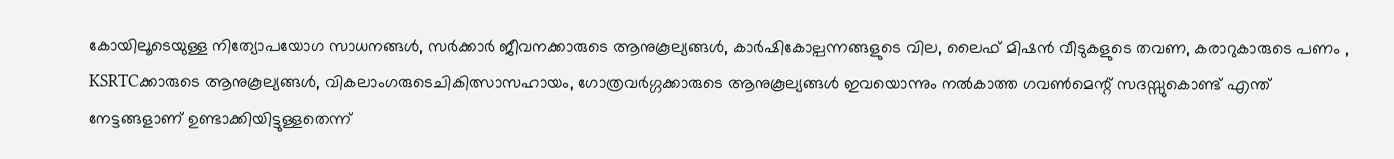കോയിലൂടെയുള്ള നിത്യോപയോഗ സാധനങ്ങൾ, സർക്കാർ ജീവനക്കാരുടെ ആനുകൂല്യങ്ങൾ, കാർഷികോല്പന്നങ്ങളുടെ വില, ലൈഫ് മിഷൻ വീടുകളുടെ തവണ, കരാറുകാരുടെ പണം , KSRTCക്കാരുടെ ആനുകൂല്യങ്ങൾ, വികലാംഗരുടെചികിത്സാസഹായം, ഗോത്രവർഗ്ഗക്കാരുടെ ആനുകൂല്യങ്ങൾ ഇവയൊന്നും നൽകാത്ത ഗവൺമെന്റ് സദസ്സുകൊണ്ട് എന്ത് നേട്ടങ്ങളാണ് ഉണ്ടാക്കിയിട്ടുള്ളതെന്ന്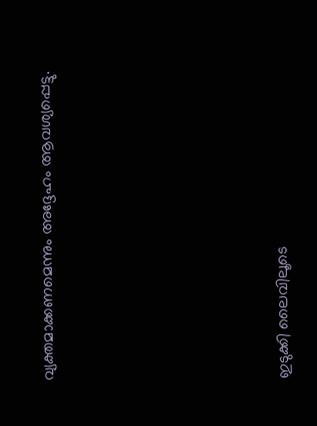വ്യക്തമാക്കണമെന്നും അദ്ദേഹം ആവശ്യപ്പെട്ടു.









ഇടുക്കി ലൈവിലൂടെ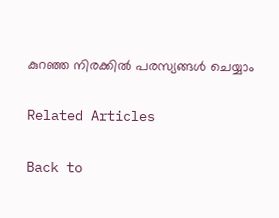കുറഞ്ഞ നിരക്കിൽ പരസ്യങ്ങൾ ചെയ്യാം

Related Articles

Back to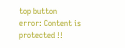top button
error: Content is protected !!